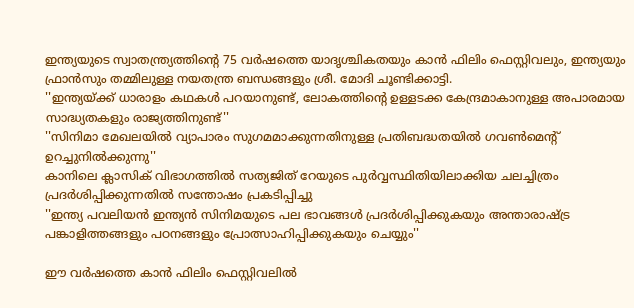ഇന്ത്യയുടെ സ്വാതന്ത്ര്യത്തിന്റെ 75 വര്‍ഷത്തെ യാദൃശ്ചികതയും കാന്‍ ഫിലിം ഫെസ്റ്റിവലും, ഇന്ത്യയും ഫ്രാന്‍സും തമ്മിലുള്ള നയതന്ത്ര ബന്ധങ്ങളും ശ്രീ. മോദി ചൂണ്ടിക്കാട്ടി.
''ഇന്ത്യയ്ക്ക് ധാരാളം കഥകള്‍ പറയാനുണ്ട്, ലോകത്തിന്റെ ഉള്ളടക്ക കേന്ദ്രമാകാനുള്ള അപാരമായ സാദ്ധ്യതകളും രാജ്യത്തിനുണ്ട്''
''സിനിമാ മേഖലയില്‍ വ്യാപാരം സുഗമമാക്കുന്നതിനുള്ള പ്രതിബദ്ധതയില്‍ ഗവണ്‍മെന്റ് ഉറച്ചുനില്‍ക്കുന്നു''
കാനിലെ ക്ലാസിക് വിഭാഗത്തില്‍ സത്യജിത് റേയുടെ പുര്‍വ്വസ്ഥിതിയിലാക്കിയ ചലച്ചിത്രം പ്രദര്‍ശിപ്പിക്കുന്നതില്‍ സന്തോഷം പ്രകടിപ്പിച്ചു
''ഇന്ത്യ പവലിയന്‍ ഇന്ത്യന്‍ സിനിമയുടെ പല ഭാവങ്ങള്‍ പ്രദര്‍ശിപ്പിക്കുകയും അന്താരാഷ്ട്ര പങ്കാളിത്തങ്ങളും പഠനങ്ങളും പ്രോത്സാഹിപ്പിക്കുകയും ചെയ്യും''

ഈ വര്‍ഷത്തെ കാന്‍ ഫിലിം ഫെസ്റ്റിവലില്‍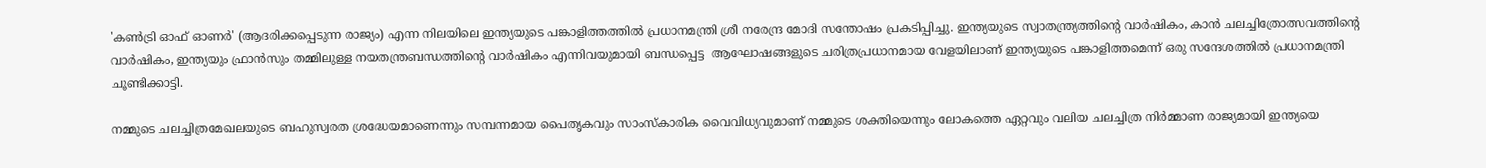'കണ്‍ട്രി ഓഫ് ഓണര്‍' (ആദരിക്കപ്പെടുന്ന രാജ്യം) എന്ന നിലയിലെ ഇന്ത്യയുടെ പങ്കാളിത്തത്തില്‍ പ്രധാനമന്ത്രി ശ്രീ നരേന്ദ്ര മോദി സന്തോഷം പ്രകടിപ്പിച്ചു. ഇന്ത്യയുടെ സ്വാതന്ത്ര്യത്തിന്റെ വാര്‍ഷികം, കാന്‍ ചലച്ചിത്രോത്സവത്തിന്റെ വാര്‍ഷികം, ഇന്ത്യയും ഫ്രാന്‍സും തമ്മിലുള്ള നയതന്ത്രബന്ധത്തിന്റെ വാര്‍ഷികം എന്നിവയുമായി ബന്ധപ്പെട്ട  ആഘോഷങ്ങളുടെ ചരിത്രപ്രധാനമായ വേളയിലാണ് ഇന്ത്യയുടെ പങ്കാളിത്തമെന്ന് ഒരു സന്ദേശത്തില്‍ പ്രധാനമന്ത്രി ചൂണ്ടിക്കാട്ടി.

നമ്മുടെ ചലച്ചിത്രമേഖലയുടെ ബഹുസ്വരത ശ്രദ്ധേയമാണെന്നും സമ്പന്നമായ പൈതൃകവും സാംസ്‌കാരിക വൈവിധ്യവുമാണ് നമ്മുടെ ശക്തിയെന്നും ലോകത്തെ ഏറ്റവും വലിയ ചലച്ചിത്ര നിര്‍മ്മാണ രാജ്യമായി ഇന്ത്യയെ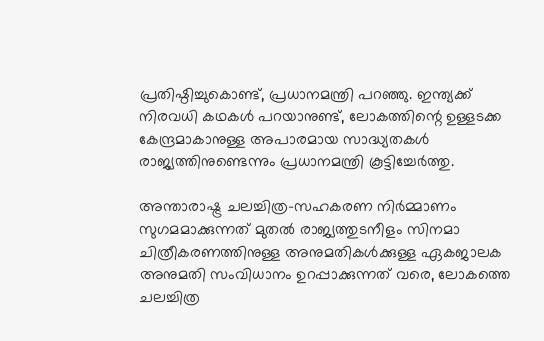പ്രതിഷ്ഠിച്ചുകൊണ്ട്, പ്രധാനമന്ത്രി പറഞ്ഞു. ഇന്ത്യക്ക് നിരവധി കഥകള്‍ പറയാനുണ്ട്, ലോകത്തിന്റെ ഉള്ളടക്ക കേന്ദ്രമാകാനുള്ള അപാരമായ സാദ്ധ്യതകള്‍ രാജ്യത്തിനുണ്ടെന്നും പ്രധാനമന്ത്രി കൂട്ടിച്ചേര്‍ത്തു.

അന്താരാഷ്ട്ര ചലച്ചിത്ര-സഹകരണ നിര്‍മ്മാണം സുഗമമാക്കുന്നത് മുതല്‍ രാജ്യത്തുടനീളം സിനമാ ചിത്രീകരണത്തിനുള്ള അനുമതികള്‍ക്കുള്ള ഏകജാലക അനുമതി സംവിധാനം ഉറപ്പാക്കുന്നത് വരെ, ലോകത്തെ ചലച്ചിത്ര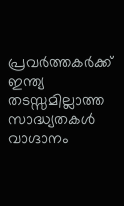പ്രവര്‍ത്തകര്‍ക്ക് ഇന്ത്യ തടസ്സമില്ലാത്ത സാദ്ധ്യതകള്‍ വാഗ്ദാനം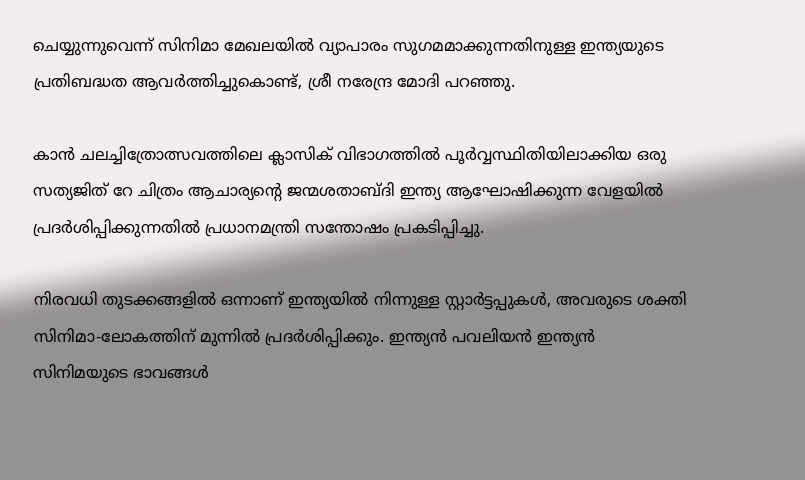ചെയ്യുന്നുവെന്ന് സിനിമാ മേഖലയില്‍ വ്യാപാരം സുഗമമാക്കുന്നതിനുള്ള ഇന്ത്യയുടെ പ്രതിബദ്ധത ആവര്‍ത്തിച്ചുകൊണ്ട്, ശ്രീ നരേന്ദ്ര മോദി പറഞ്ഞു.

കാന്‍ ചലച്ചിത്രോത്സവത്തിലെ ക്ലാസിക് വിഭാഗത്തില്‍ പൂര്‍വ്വസ്ഥിതിയിലാക്കിയ ഒരു സത്യജിത് റേ ചിത്രം ആചാര്യന്റെ ജന്മശതാബ്ദി ഇന്ത്യ ആഘോഷിക്കുന്ന വേളയില്‍ പ്രദര്‍ശിപ്പിക്കുന്നതില്‍ പ്രധാനമന്ത്രി സന്തോഷം പ്രകടിപ്പിച്ചു.

നിരവധി തുടക്കങ്ങളില്‍ ഒന്നാണ് ഇന്ത്യയില്‍ നിന്നുള്ള സ്റ്റാര്‍ട്ടപ്പുകള്‍, അവരുടെ ശക്തി സിനിമാ-ലോകത്തിന് മുന്നില്‍ പ്രദര്‍ശിപ്പിക്കും. ഇന്ത്യന്‍ പവലിയന്‍ ഇന്ത്യന്‍ സിനിമയുടെ ഭാവങ്ങള്‍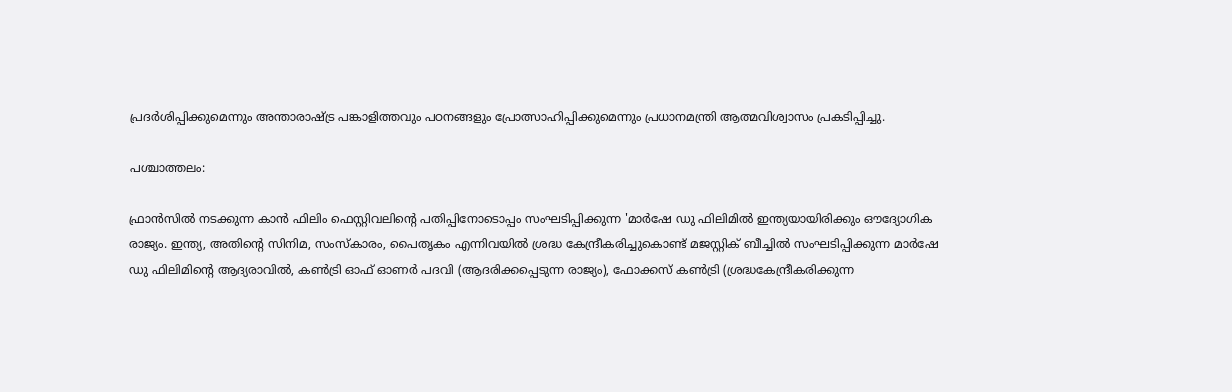പ്രദര്‍ശിപ്പിക്കുമെന്നും അന്താരാഷ്ട്ര പങ്കാളിത്തവും പഠനങ്ങളും പ്രോത്സാഹിപ്പിക്കുമെന്നും പ്രധാനമന്ത്രി ആത്മവിശ്വാസം പ്രകടിപ്പിച്ചു.

പശ്ചാത്തലം:

ഫ്രാന്‍സില്‍ നടക്കുന്ന കാന്‍ ഫിലിം ഫെസ്റ്റിവലിന്റെ പതിപ്പിനോടൊപ്പം സംഘടിപ്പിക്കുന്ന 'മാര്‍ഷേ ഡു ഫിലിമില്‍ ഇന്ത്യയായിരിക്കും ഔദ്യോഗിക രാജ്യം. ഇന്ത്യ, അതിന്റെ സിനിമ, സംസ്‌കാരം, പൈതൃകം എന്നിവയില്‍ ശ്രദ്ധ കേന്ദ്രീകരിച്ചുകൊണ്ട് മജസ്റ്റിക് ബീച്ചില്‍ സംഘടിപ്പിക്കുന്ന മാര്‍ഷേ ഡു ഫിലിമിന്റെ ആദ്യരാവില്‍, കണ്‍ട്രി ഓഫ് ഓണര്‍ പദവി (ആദരിക്കപ്പെടുന്ന രാജ്യം), ഫോക്കസ് കണ്‍ട്രി (ശ്രദ്ധകേന്ദ്രീകരിക്കുന്ന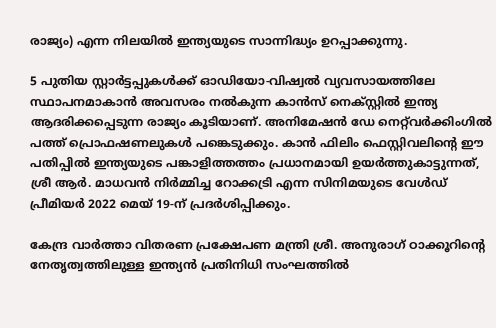രാജ്യം) എന്ന നിലയില്‍ ഇന്ത്യയുടെ സാന്നിദ്ധ്യം ഉറപ്പാക്കുന്നു.

5 പുതിയ സ്റ്റാര്‍ട്ടപ്പുകള്‍ക്ക് ഓഡിയോ-വിഷ്വല്‍ വ്യവസായത്തിലേ സ്ഥാപനമാകാന്‍ അവസരം നല്‍കുന്ന കാന്‍സ് നെക്‌സ്റ്റില്‍ ഇന്ത്യ ആദരിക്കപ്പെടുന്ന രാജ്യം കൂടിയാണ്. അനിമേഷന്‍ ഡേ നെറ്റ്‌വര്‍ക്കിംഗില്‍ പത്ത് പ്രൊഫഷണലുകള്‍ പങ്കെടുക്കും. കാന്‍ ഫിലിം ഫെസ്റ്റിവലിന്റെ ഈ പതിപ്പില്‍ ഇന്ത്യയുടെ പങ്കാളിത്തത്തം പ്രധാനമായി ഉയര്‍ത്തുകാട്ടുന്നത്, ശ്രീ ആര്‍. മാധവന്‍ നിര്‍മ്മിച്ച റോക്കട്രി എന്ന സിനിമയുടെ വേള്‍ഡ് പ്രീമിയര്‍ 2022 മെയ് 19-ന് പ്രദര്‍ശിപ്പിക്കും.

കേന്ദ്ര വാർത്താ വിതരണ പ്രക്ഷേപണ മന്ത്രി ശ്രീ. അനുരാഗ് ഠാക്കൂറിന്റെ നേതൃത്വത്തിലുള്ള ഇന്ത്യന്‍ പ്രതിനിധി സംഘത്തില്‍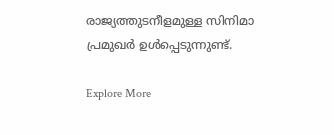രാജ്യത്തുടനീളമുള്ള സിനിമാ പ്രമുഖര്‍ ഉള്‍പ്പെടുന്നുണ്ട്.

Explore More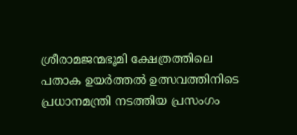ശ്രീരാമജന്മഭൂമി ക്ഷേത്രത്തിലെ പതാക ഉയർത്തൽ ഉത്സവത്തിനിടെ പ്രധാനമന്ത്രി നടത്തിയ പ്രസംഗം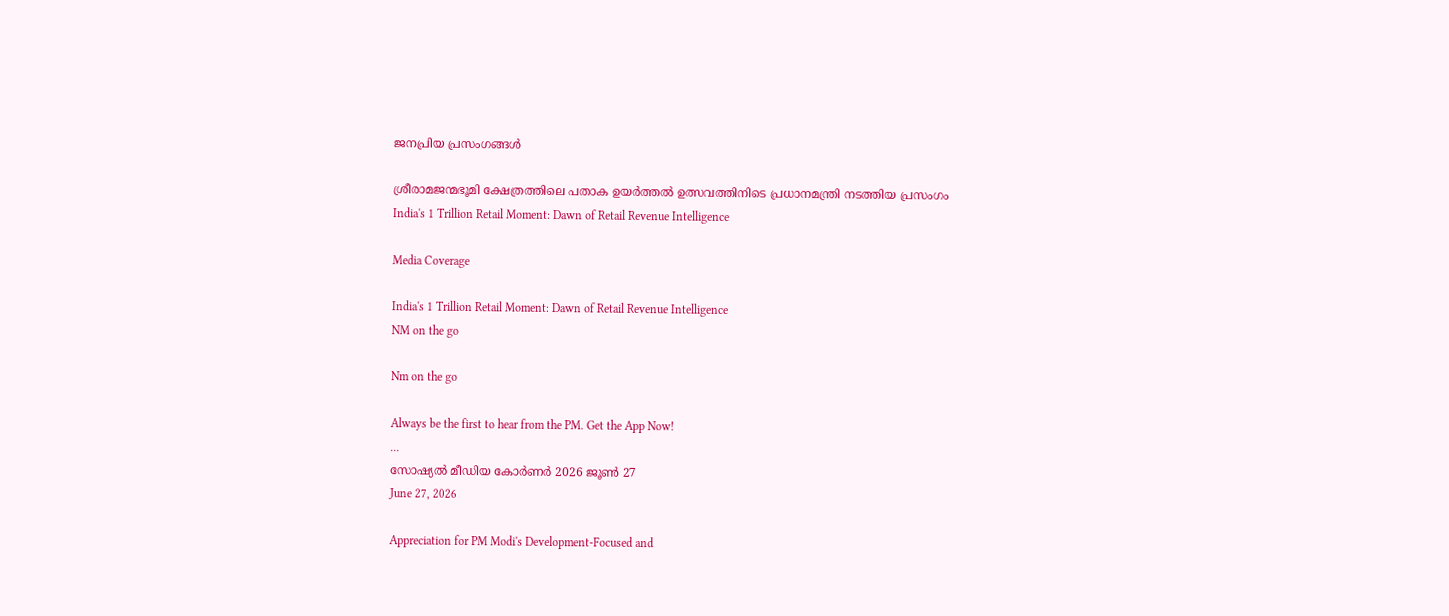ജനപ്രിയ പ്രസംഗങ്ങൾ

ശ്രീരാമജന്മഭൂമി ക്ഷേത്രത്തിലെ പതാക ഉയർത്തൽ ഉത്സവത്തിനിടെ പ്രധാനമന്ത്രി നടത്തിയ പ്രസംഗം
India's 1 Trillion Retail Moment: Dawn of Retail Revenue Intelligence

Media Coverage

India's 1 Trillion Retail Moment: Dawn of Retail Revenue Intelligence
NM on the go

Nm on the go

Always be the first to hear from the PM. Get the App Now!
...
സോഷ്യൽ മീഡിയ കോർണർ 2026 ജൂൺ 27
June 27, 2026

Appreciation for PM Modi's Development-Focused and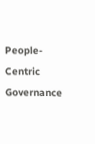People-Centric Governance